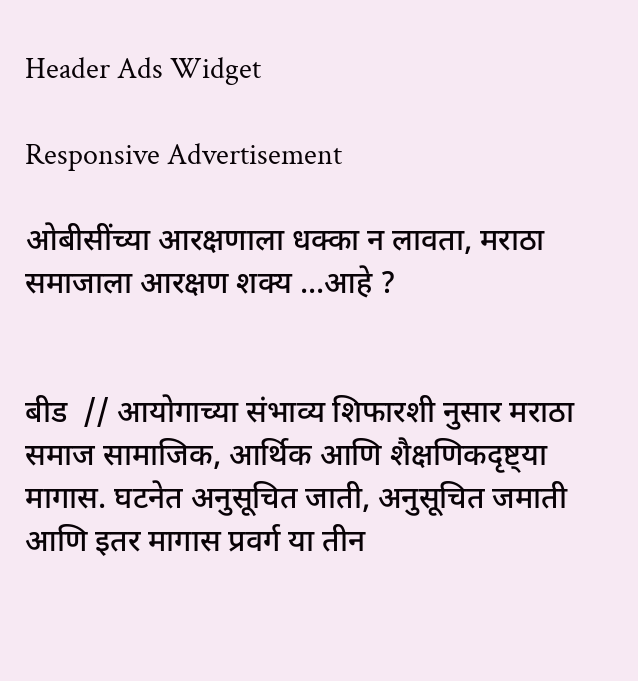Header Ads Widget

Responsive Advertisement

ओबीसींच्या आरक्षणाला धक्का न लावता, मराठा समाजाला आरक्षण शक्य ...आहे ?


बीड  // आयोगाच्या संभाव्य शिफारशी नुसार मराठा समाज सामाजिक, आर्थिक आणि शैक्षणिकदृष्ट्या मागास. घटनेत अनुसूचित जाती, अनुसूचित जमाती आणि इतर मागास प्रवर्ग या तीन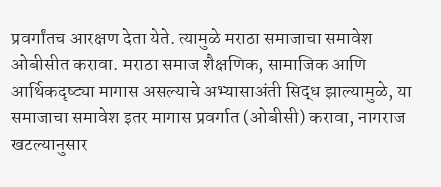प्रवर्गांतच आरक्षण देता येते. त्यामुळे मराठा समाजाचा समावेश ओबीसीत करावा. मराठा समाज शैक्षणिक, सामाजिक आणि आर्थिकदृष्ट्या मागास असल्याचे अभ्यासाअंती सिद्ध झाल्यामुळे, या समाजाचा समावेश इतर मागास प्रवर्गात (ओबीसी) करावा, नागराज खटल्यानुसार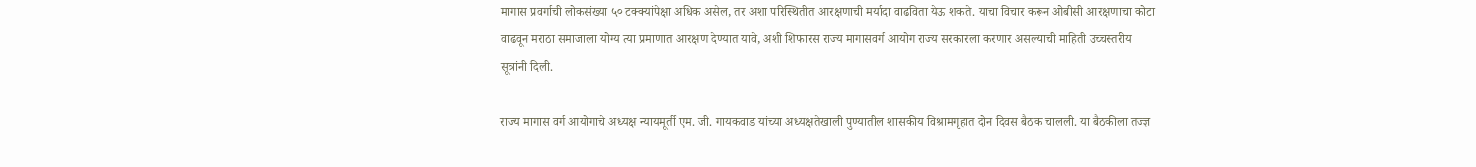मागास प्रवर्गाची लोकसंख्या ५० टक्क्यांपेक्षा अधिक असेल, तर अशा परिस्थितीत आरक्षणाची मर्यादा वाढविता येऊ शकते. याचा विचार करून ओबीसी आरक्षणाचा कोटा वाढवून मराठा समाजाला योग्य त्या प्रमाणात आरक्षण देण्यात यावे, अशी शिफारस राज्य मागासवर्ग आयोग राज्य सरकारला करणार असल्याची माहिती उच्चस्तरीय सूत्रांनी दिली.

राज्य मागास वर्ग आयोगाचे अध्यक्ष न्यायमूर्ती एम. जी. गायकवाड यांच्या अध्यक्षतेखाली पुण्यातील शासकीय विश्रामगृहात दोन दिवस बैठक चालली. या बैठकीला तज्ज्ञ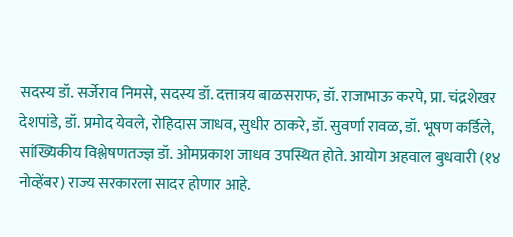सदस्य डॉ. सर्जेराव निमसे, सदस्य डॉ. दत्तात्रय बाळसराफ, डॉ. राजाभाऊ करपे, प्रा. चंद्रशेखर देशपांडे, डॉ. प्रमोद येवले, रोहिदास जाधव, सुधीर ठाकरे, डॉ. सुवर्णा रावळ, डॉ. भूषण कर्डिले, सांख्यिकीय विश्लेषणतज्ज्ञ डॉ. ओमप्रकाश जाधव उपस्थित होते. आयोग अहवाल बुधवारी (१४ नोव्हेंबर) राज्य सरकारला सादर होणार आहे.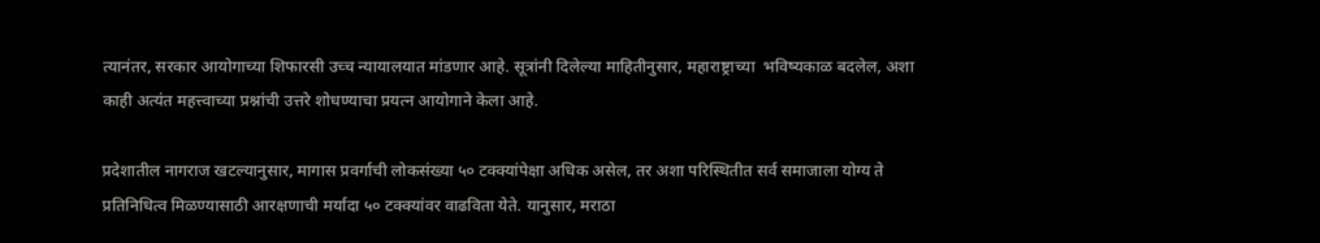त्यानंतर, सरकार आयोगाच्या शिफारसी उच्च न्यायालयात मांडणार आहे. सूत्रांनी दिलेल्या माहितीनुसार, महाराष्ट्राच्या  भविष्यकाळ बदलेल, अशा काही अत्यंत महत्त्वाच्या प्रश्नांची उत्तरे शोधण्याचा प्रयत्न आयोगाने केला आहे.

प्रदेशातील नागराज खटल्यानुसार, मागास प्रवर्गाची लोकसंख्या ५० टक्क्यांपेक्षा अधिक असेल, तर अशा परिस्थितीत सर्व समाजाला योग्य ते प्रतिनिधित्व मिळण्यासाठी आरक्षणाची मर्यादा ५० टक्क्यांवर वाढविता येते. यानुसार, मराठा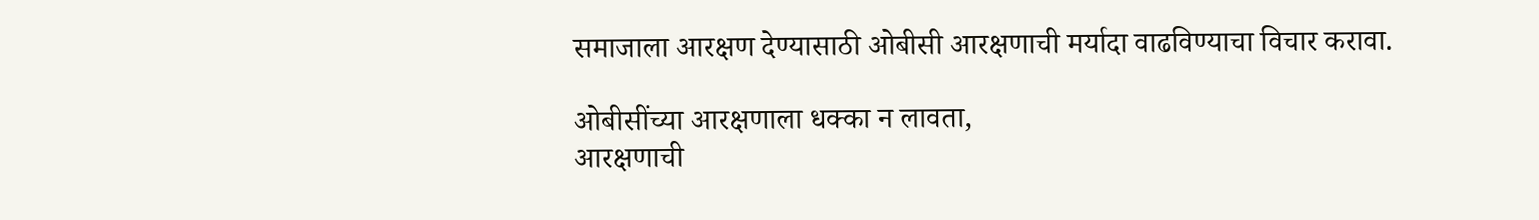समाजाला आरक्षण देण्यासाठी ओबीसी आरक्षणाची मर्यादा वाढविण्याचा विचार करावा.

ओबीसींच्या आरक्षणाला धक्का न लावता,
आरक्षणाची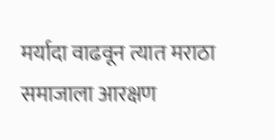मर्यादा वाढवून त्यात मराठा समाजाला आरक्षण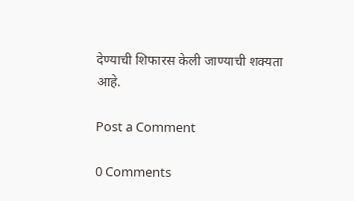देण्याची शिफारस केली जाण्याची शक्यता आहे.

Post a Comment

0 Comments